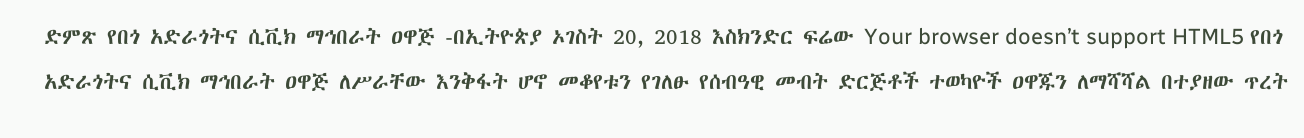ድምጽ የበጎ አድራጎትና ሲቪክ ማኅበራት ዐዋጅ -በኢትዮጵያ ኦገስት 20, 2018 እስክንድር ፍሬው Your browser doesn’t support HTML5 የበጎ አድራጎትና ሲቪክ ማኅበራት ዐዋጅ ለሥራቸው እንቅፋት ሆኖ መቆየቱን የገለፁ የሰብዓዊ መብት ድርጅቶች ተወካዮች ዐዋጁን ለማሻሻል በተያዘው ጥረት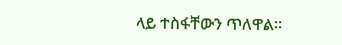ላይ ተስፋቸውን ጥለዋል።